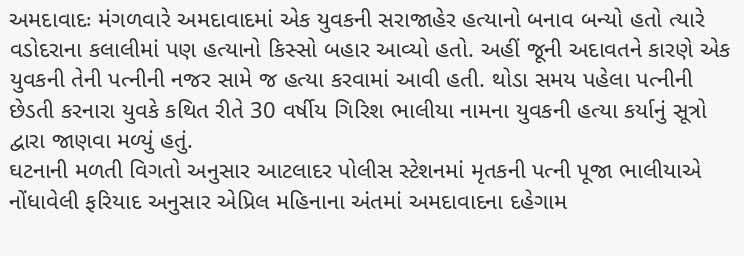અમદાવાદઃ મંગળવારે અમદાવાદમાં એક યુવકની સરાજાહેર હત્યાનો બનાવ બન્યો હતો ત્યારે વડોદરાના કલાલીમાં પણ હત્યાનો કિસ્સો બહાર આવ્યો હતો. અહીં જૂની અદાવતને કારણે એક યુવકની તેની પત્નીની નજર સામે જ હત્યા કરવામાં આવી હતી. થોડા સમય પહેલા પત્નીની છેડતી કરનારા યુવકે કથિત રીતે 30 વર્ષીય ગિરિશ ભાલીયા નામના યુવકની હત્યા કર્યાનું સૂત્રો દ્વારા જાણવા મળ્યું હતું.
ઘટનાની મળતી વિગતો અનુસાર આટલાદર પોલીસ સ્ટેશનમાં મૃતકની પત્ની પૂજા ભાલીયાએ નોંધાવેલી ફરિયાદ અનુસાર એપ્રિલ મહિનાના અંતમાં અમદાવાદના દહેગામ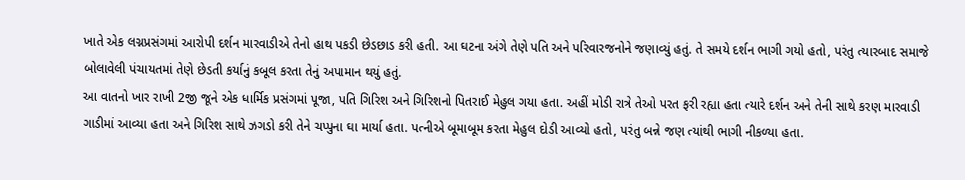ખાતે એક લગ્નપ્રસંગમાં આરોપી દર્શન મારવાડીએ તેનો હાથ પકડી છેડછાડ કરી હતી. આ ઘટના અંગે તેણે પતિ અને પરિવારજનોને જણાવ્યું હતું. તે સમયે દર્શન ભાગી ગયો હતો, પરંતુ ત્યારબાદ સમાજે બોલાવેલી પંચાયતમાં તેણે છેડતી કર્યાનું કબૂલ કરતા તેનું અપામાન થયું હતું.
આ વાતનો ખાર રાખી 2જી જૂને એક ધાર્મિક પ્રસંગમાં પૂજા, પતિ ગિરિશ અને ગિરિશનો પિતરાઈ મેહુલ ગયા હતા. અહીં મોડી રાત્રે તેઓ પરત ફરી રહ્યા હતા ત્યારે દર્શન અને તેની સાથે કરણ મારવાડી ગાડીમાં આવ્યા હતા અને ગિરિશ સાથે ઝગડો કરી તેને ચપ્પુના ઘા માર્યા હતા. પત્નીએ બૂમાબૂમ કરતા મેહુલ દોડી આવ્યો હતો, પરંતુ બન્ને જણ ત્યાંથી ભાગી નીકળ્યા હતા.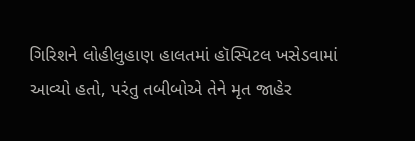ગિરિશને લોહીલુહાણ હાલતમાં હૉસ્પિટલ ખસેડવામાં આવ્યો હતો, પરંતુ તબીબોએ તેને મૃત જાહેર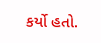કર્યો હતો.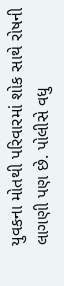યુવકના મોતથી પરિવારમાં શોક સાથે રોષની લાગણી પણ છે. પોલીસે વધુ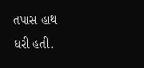તપાસ હાથ ધરી હતી.